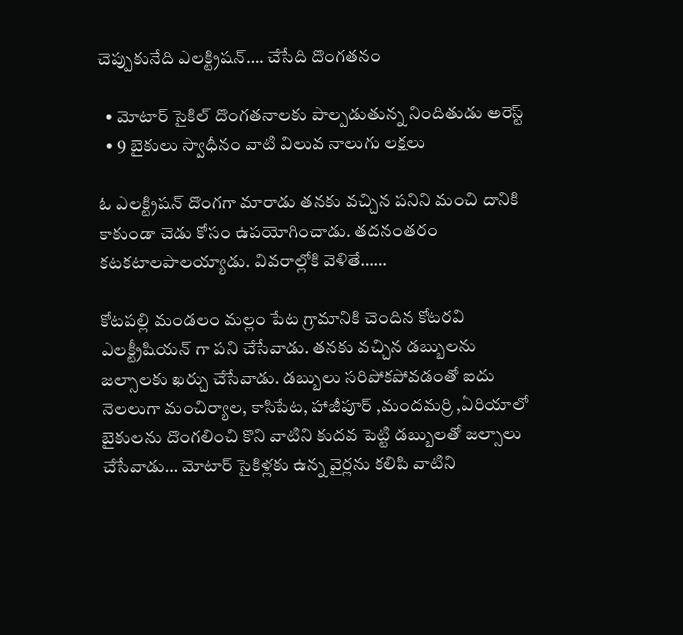చెప్పుకునేది ఎలక్ట్రిషన్…. చేసేది దొంగతనం

  • మోటార్ సైకిల్ దొంగతనాలకు పాల్పడుతున్న నిందితుడు అరెస్ట్
  • 9 బైకులు స్వాధీనం వాటి విలువ నాలుగు లక్షలు

ఓ ఎలక్ట్రిషన్ దొంగగా మారాడు తనకు వచ్చిన పనిని మంచి దానికి కాకుండా చెడు కోసం ఉపయోగించాడు. తదనంతరం కటకటాలపాలయ్యాడు. వివరాల్లోకి వెళితే……

కోటపల్లి మండలం మల్లం పేట గ్రామానికి చెందిన కోటరవి ఎలక్ట్రీషియన్ గా పని చేసేవాడు. తనకు వచ్చిన డబ్బులను జల్సాలకు ఖర్చు చేసేవాడు. డబ్బులు సరిపోకపోవడంతో ఐదు నెలలుగా మంచిర్యాల, కాసిపేట, హాజీపూర్ ,మందమర్రి ,ఏరియాలో బైకులను దొంగలించి కొని వాటిని కుదవ పెట్టి డబ్బులతో జల్సాలు చేసేవాడు… మోటార్ సైకిళ్లకు ఉన్న వైర్లను కలిపి వాటిని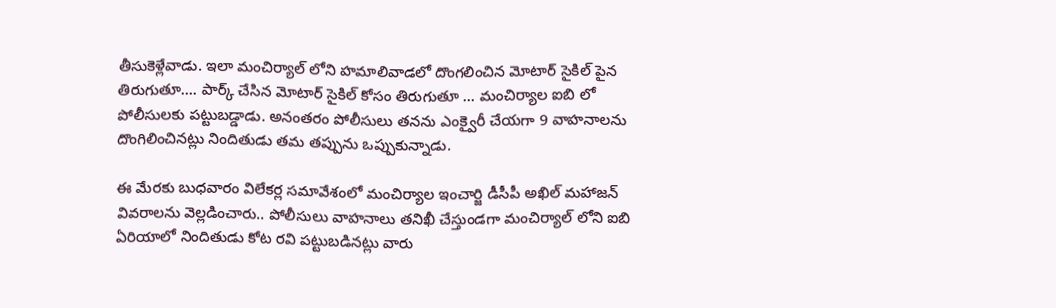తీసుకెళ్లేవాడు. ఇలా మంచిర్యాల్ లోని హమాలివాడలో దొంగలించిన మోటార్ సైకిల్ పైన తిరుగుతూ…. పార్క్ చేసిన మోటార్ సైకిల్ కోసం తిరుగుతూ … మంచిర్యాల ఐబి లో పోలీసులకు పట్టుబడ్డాడు. అనంతరం పోలీసులు తనను ఎంక్వైరీ చేయగా 9 వాహనాలను దొంగిలించినట్లు నిందితుడు తమ తప్పును ఒప్పుకున్నాడు.

ఈ మేరకు బుధవారం విలేకర్ల సమావేశంలో మంచిర్యాల ఇంచార్జి డీసీపీ అఖిల్ మహాజన్ వివరాలను వెల్లడించారు.. పోలీసులు వాహనాలు తనిఖీ చేస్తుండగా మంచిర్యాల్ లోని ఐబి ఏరియాలో నిందితుడు కోట రవి పట్టుబడినట్లు వారు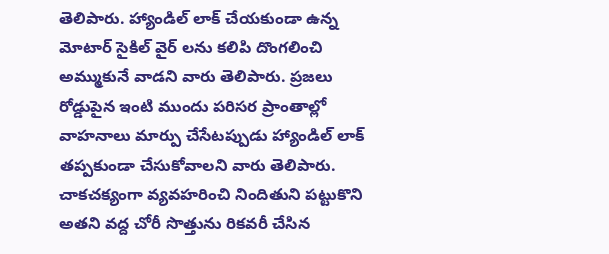తెలిపారు. హ్యాండిల్ లాక్ చేయకుండా ఉన్న మోటార్ సైకిల్ వైర్ లను కలిపి దొంగలించి అమ్ముకునే వాడని వారు తెలిపారు. ప్రజలు రోడ్డుపైన ఇంటి ముందు పరిసర ప్రాంతాల్లో వాహనాలు మార్పు చేసేటప్పుడు హ్యాండిల్ లాక్ తప్పకుండా చేసుకోవాలని వారు తెలిపారు. చాకచక్యంగా వ్యవహరించి నిందితుని పట్టుకొని అతని వద్ద చోరీ సొత్తును రికవరీ చేసిన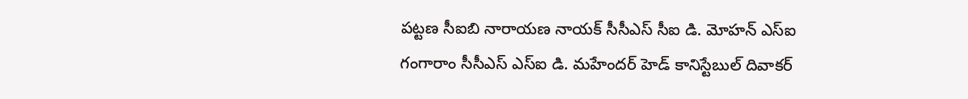పట్టణ సీఐబి నారాయణ నాయక్ సీసీఎస్ సీఐ డి. మోహన్ ఎస్ఐ గంగారాం సీసీఎస్ ఎస్ఐ డి. మహేందర్ హెడ్ కానిస్టేబుల్ దివాకర్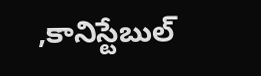,కానిస్టేబుల్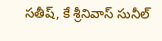సతీష్, కే శ్రీనివాస్ సునీల్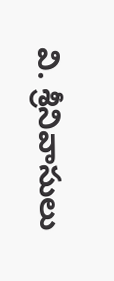వి. శ్రీనివాసులు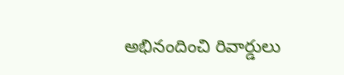అభినందించి రివార్డులు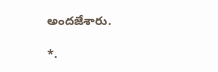అందజేశారు.

*.